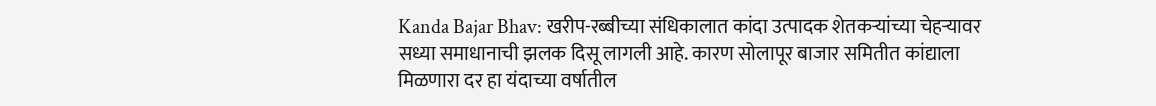Kanda Bajar Bhav: खरीप-रब्बीच्या संधिकालात कांदा उत्पादक शेतकऱ्यांच्या चेहऱ्यावर सध्या समाधानाची झलक दिसू लागली आहे. कारण सोलापूर बाजार समितीत कांद्याला मिळणारा दर हा यंदाच्या वर्षातील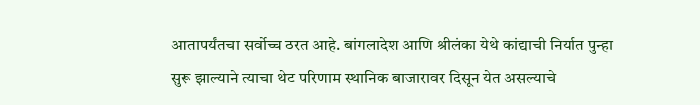आतापर्यंतचा सर्वोच्च ठरत आहे. बांगलादेश आणि श्रीलंका येथे कांद्याची निर्यात पुन्हा सुरू झाल्याने त्याचा थेट परिणाम स्थानिक बाजारावर दिसून येत असल्याचे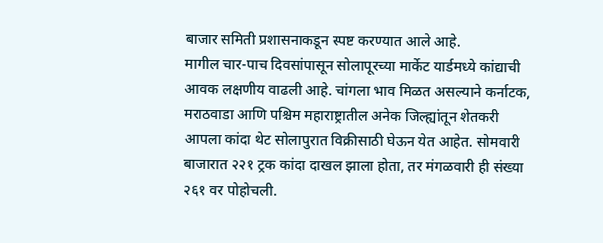बाजार समिती प्रशासनाकडून स्पष्ट करण्यात आले आहे.
मागील चार-पाच दिवसांपासून सोलापूरच्या मार्केट यार्डमध्ये कांद्याची आवक लक्षणीय वाढली आहे. चांगला भाव मिळत असल्याने कर्नाटक, मराठवाडा आणि पश्चिम महाराष्ट्रातील अनेक जिल्ह्यांतून शेतकरी आपला कांदा थेट सोलापुरात विक्रीसाठी घेऊन येत आहेत. सोमवारी बाजारात २२१ ट्रक कांदा दाखल झाला होता, तर मंगळवारी ही संख्या २६१ वर पोहोचली.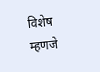विशेष म्हणजे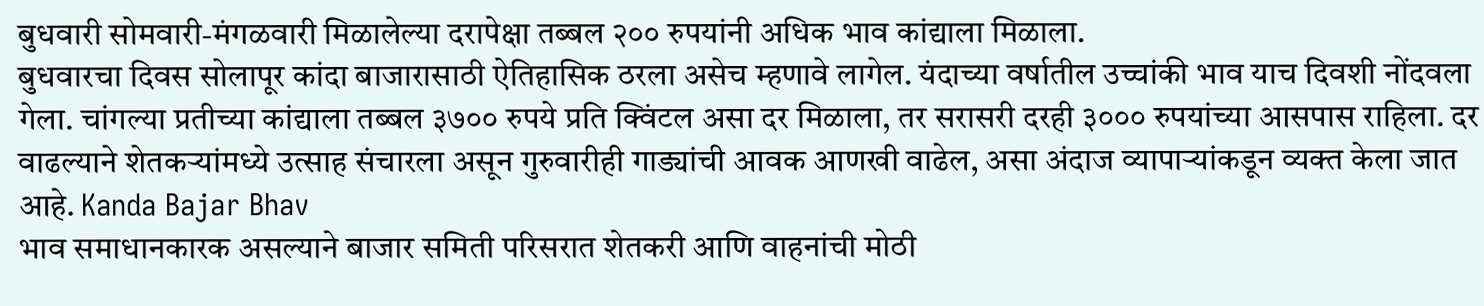बुधवारी सोमवारी-मंगळवारी मिळालेल्या दरापेक्षा तब्बल २०० रुपयांनी अधिक भाव कांद्याला मिळाला.
बुधवारचा दिवस सोलापूर कांदा बाजारासाठी ऐतिहासिक ठरला असेच म्हणावे लागेल. यंदाच्या वर्षातील उच्चांकी भाव याच दिवशी नोंदवला गेला. चांगल्या प्रतीच्या कांद्याला तब्बल ३७०० रुपये प्रति क्विंटल असा दर मिळाला, तर सरासरी दरही ३००० रुपयांच्या आसपास राहिला. दर वाढल्याने शेतकऱ्यांमध्ये उत्साह संचारला असून गुरुवारीही गाड्यांची आवक आणखी वाढेल, असा अंदाज व्यापाऱ्यांकडून व्यक्त केला जात आहे. Kanda Bajar Bhav
भाव समाधानकारक असल्याने बाजार समिती परिसरात शेतकरी आणि वाहनांची मोठी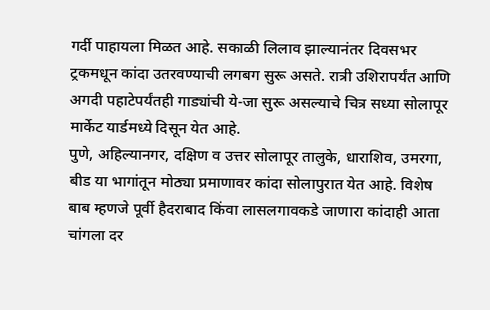गर्दी पाहायला मिळत आहे. सकाळी लिलाव झाल्यानंतर दिवसभर ट्रकमधून कांदा उतरवण्याची लगबग सुरू असते. रात्री उशिरापर्यंत आणि अगदी पहाटेपर्यंतही गाड्यांची ये-जा सुरू असल्याचे चित्र सध्या सोलापूर मार्केट यार्डमध्ये दिसून येत आहे.
पुणे, अहिल्यानगर, दक्षिण व उत्तर सोलापूर तालुके, धाराशिव, उमरगा, बीड या भागांतून मोठ्या प्रमाणावर कांदा सोलापुरात येत आहे. विशेष बाब म्हणजे पूर्वी हैदराबाद किंवा लासलगावकडे जाणारा कांदाही आता चांगला दर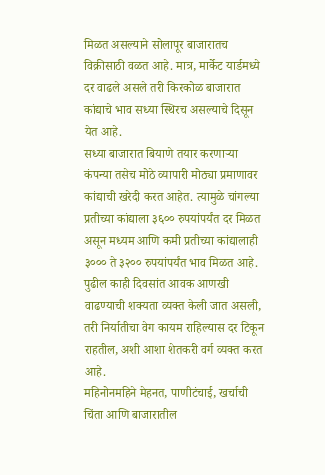मिळत असल्याने सोलापूर बाजारातच विक्रीसाठी वळत आहे. मात्र, मार्केट यार्डमध्ये दर वाढले असले तरी किरकोळ बाजारात कांद्याचे भाव सध्या स्थिरच असल्याचे दिसून येत आहे.
सध्या बाजारात बियाणे तयार करणाऱ्या कंपन्या तसेच मोठे व्यापारी मोठ्या प्रमाणावर कांद्याची खरेदी करत आहेत. त्यामुळे चांगल्या प्रतीच्या कांद्याला ३६०० रुपयांपर्यंत दर मिळत असून मध्यम आणि कमी प्रतीच्या कांद्यालाही ३००० ते ३२०० रुपयांपर्यंत भाव मिळत आहे. पुढील काही दिवसांत आवक आणखी वाढण्याची शक्यता व्यक्त केली जात असली, तरी निर्यातीचा वेग कायम राहिल्यास दर टिकून राहतील, अशी आशा शेतकरी वर्ग व्यक्त करत आहे.
महिनोनमहिने मेहनत, पाणीटंचाई, खर्चाची चिंता आणि बाजारातील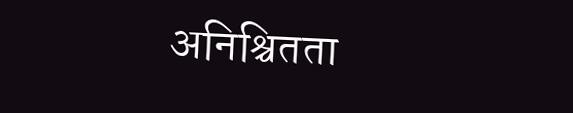अनिश्चितता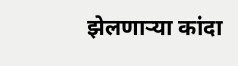झेलणाऱ्या कांदा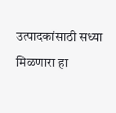उत्पादकांसाठी सध्या मिळणारा हा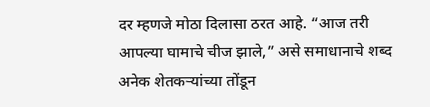दर म्हणजे मोठा दिलासा ठरत आहे. “आज तरी आपल्या घामाचे चीज झाले,” असे समाधानाचे शब्द अनेक शेतकऱ्यांच्या तोंडून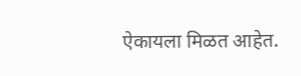ऐकायला मिळत आहेत.